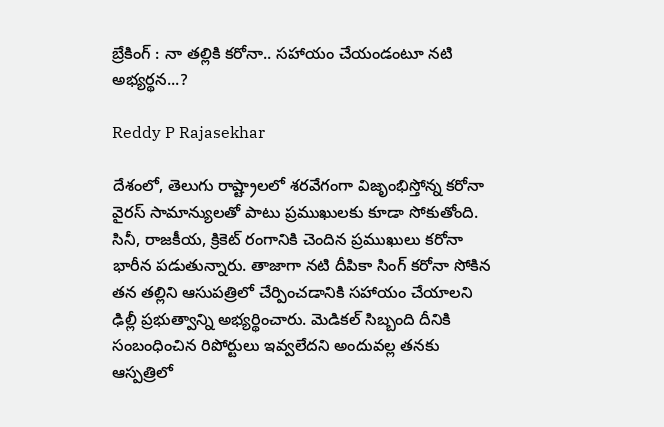బ్రేకింగ్ : నా త‌ల్లికి క‌రోనా.. స‌హాయం చేయండంటూ నటి అభ్యర్థన...?

Reddy P Rajasekhar

దేశంలో, తెలుగు రాష్ట్రాలలో శరవేగంగా విజృంభిస్తోన్న కరోనా వైరస్ సామాన్యులతో పాటు ప్రముఖులకు కూడా సోకుతోంది. సినీ, రాజకీయ, క్రికెట్ రంగానికి చెందిన ప్రముఖులు కరోనా భారీన పడుతున్నారు. తాజాగా న‌టి దీపికా సింగ్ క‌రోనా సోకిన త‌న త‌ల్లిని ఆసుప‌త్రిలో చేర్పించ‌డానికి స‌హాయం చేయాల‌ని ఢిల్లీ ప్ర‌భుత్వాన్ని అభ్యర్థించారు. మెడిక‌ల్ సిబ్బంది దీనికి సంబంధించిన‌ రిపోర్టులు ఇవ్వలేదని అందువల్ల తనకు ఆస్పత్రిలో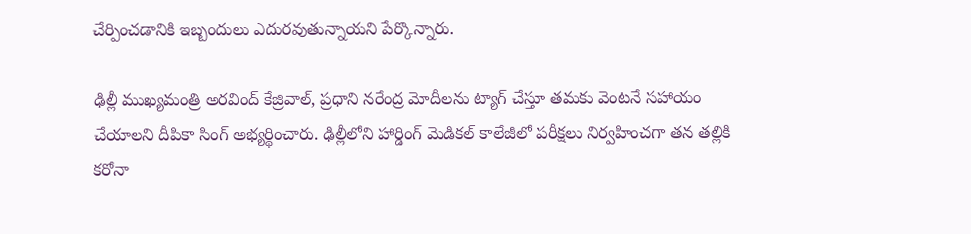చేర్పించడానికి ఇబ్బందులు ఎదురవుతున్నాయని పేర్కొన్నారు.

ఢిల్లీ ముఖ్య‌మంత్రి అర‌వింద్ కేజ్రివాల్‌, ప్ర‌ధాని న‌రేంద్ర మోదీల‌ను ట్యాగ్ చేస్తూ తమకు వెంటనే సహాయం చేయాలని దీపికా సింగ్ అభ్యర్థించారు. ఢిల్లీలోని హార్డింగ్ మెడిక‌ల్ కాలేజీలో ప‌రీక్ష‌లు నిర్వ‌హించ‌గా త‌న త‌ల్లికి క‌రోనా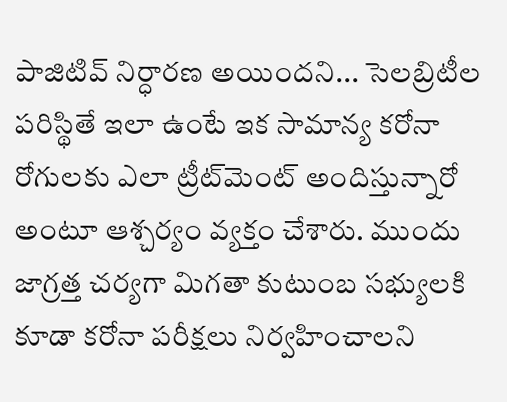పాజిటివ్‌ నిర్ధారణ అయిందని... సెల‌బ్రిటీల ప‌రిస్థితే ఇలా ఉంటే ఇక సామాన్య క‌రోనా రోగుల‌కు ఎలా ట్రీట్‌మెంట్ అందిస్తున్నారో అంటూ ఆశ్చ‌ర్యం వ్య‌క్తం చేశారు. ముందు జాగ్ర‌త్త చ‌ర్య‌గా మిగ‌తా కుటుంబ‌ స‌భ్యుల‌కి కూడా క‌రోనా ప‌రీక్ష‌లు నిర్వ‌హించాల‌ని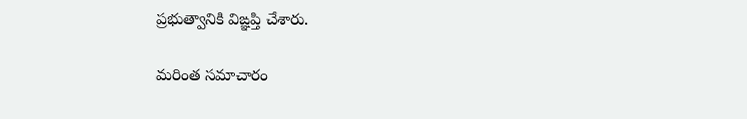ప్ర‌భుత్వానికి విఙ్ఞ‌ప్తి చేశారు.

మరింత సమాచారం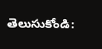తెలుసుకోండి: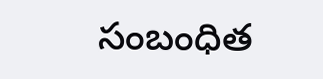సంబంధిత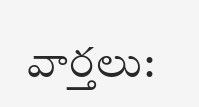వార్తలు: